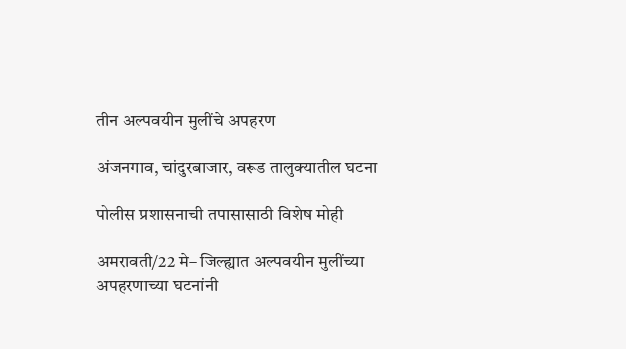तीन अल्पवयीन मुलींचे अपहरण

अंजनगाव, चांदुरबाजार, वरूड तालुक्यातील घटना

पोलीस प्रशासनाची तपासासाठी विशेष मोही

अमरावती/22 मे– जिल्ह्यात अल्पवयीन मुलींच्या अपहरणाच्या घटनांनी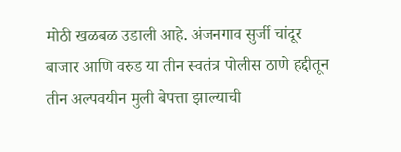मोठी खळबळ उडाली आहे. अंजनगाव सुर्जी चांदूर बाजार आणि वरुड या तीन स्वतंत्र पोलीस ठाणे हद्दीतून तीन अल्पवयीन मुली बेपत्ता झाल्याची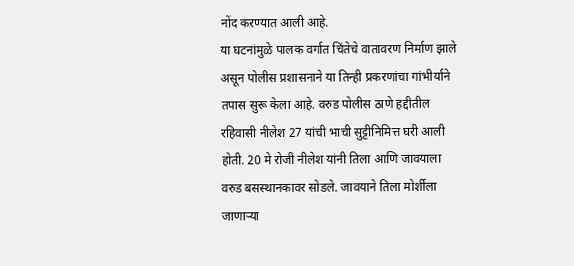नोंद करण्यात आली आहे.
या घटनांमुळे पालक वर्गात चिंतेचे वातावरण निर्माण झाले असून पोलीस प्रशासनाने या तिन्ही प्रकरणांचा गांभीर्याने तपास सुरू केला आहे. वरुड पोलीस ठाणे हद्दीतील रहिवासी नीलेश 27 यांची भाची सुट्टीनिमित्त घरी आली होती. 20 मे रोजी नीलेश यांनी तिला आणि जावयाला वरुड बसस्थानकावर सोडले. जावयाने तिला मोर्शीला जाणार्‍या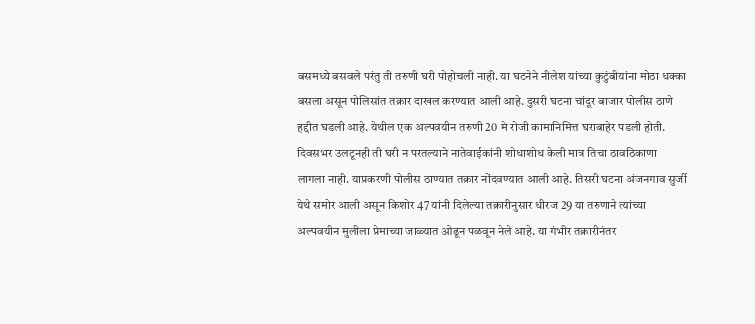बसमध्ये बसवले परंतु ती तरुणी घरी पोहोचली नाही. या घटनेने नीलेश यांच्या कुटुंबीयांना मोठा धक्का बसला असून पोलिसांत तक्रार दाखल करण्यात आली आहे. दुसरी घटना चांदूर बाजार पोलीस ठाणे हद्दीत घडली आहे. येथील एक अल्पवयीन तरुणी 20 मे रोजी कामानिमित्त घराबाहेर पडली होती. दिवसभर उलटूनही ती घरी न परतल्याने नातेवाईकांनी शोधाशोध केली मात्र तिचा ठावठिकाणा लागला नाही. याप्रकरणी पोलीस ठाण्यात तक्रार नोंदवण्यात आली आहे. तिसरी घटना अंजनगाव सुर्जी येथे समोर आली असून किशोर 47 यांनी दिलेल्या तक्रारीनुसार धीरज 29 या तरुणाने त्यांच्या अल्पवयीन मुलीला प्रेमाच्या जाळ्यात ओढून पळवून नेले आहे. या गंभीर तक्रारीनंतर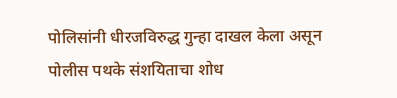पोलिसांनी धीरजविरुद्ध गुन्हा दाखल केला असून पोलीस पथके संशयिताचा शोध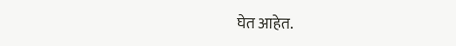घेत आहेत.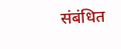संबंधित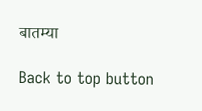बातम्या

Back to top button